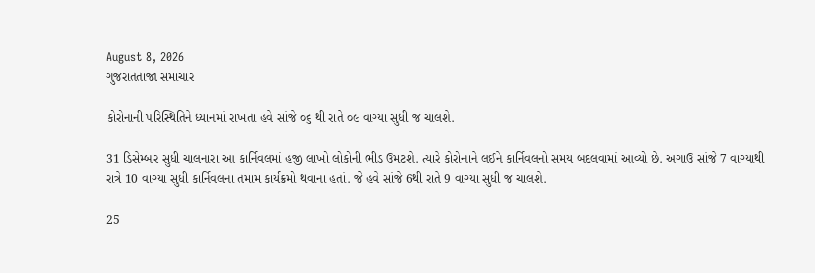August 8, 2026
ગુજરાતતાજા સમાચાર

કોરોનાની પરિસ્થિતિને ધ્યાનમાં રાખતા હવે સાંજે ૦૬ થી રાતે ૦૯ વાગ્યા સુધી જ ચાલશે.

31 ડિસેમ્બર સુધી ચાલનારા આ કાર્નિવલમાં હજી લાખો લોકોની ભીડ ઉમટશે. ત્યારે કોરોનાને લઈને કાર્નિવલનો સમય બદલવામાં આવ્યો છે. અગાઉ સાંજે 7 વાગ્યાથી રાત્રે 10 વાગ્યા સુધી કાર્નિવલના તમામ કાર્યક્રમો થવાના હતાં. જે હવે સાંજે 6થી રાતે 9 વાગ્યા સુધી જ ચાલશે.

25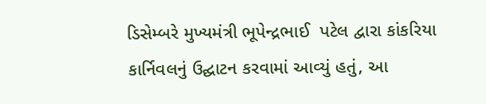ડિસેમ્બરે મુખ્યમંત્રી ભૂપેન્દ્રભાઈ  પટેલ દ્વારા કાંકરિયા કાર્નિવલનું ઉદ્ઘાટન કરવામાં આવ્યું હતું, આ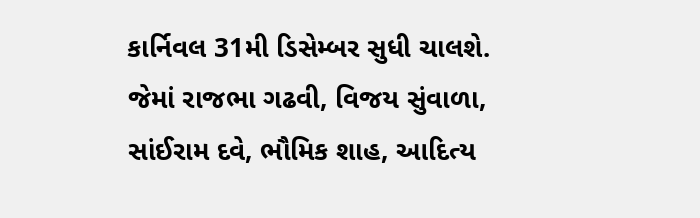કાર્નિવલ 31મી ડિસેમ્બર સુધી ચાલશે. જેમાં રાજભા ગઢવી, વિજય સુંવાળા, સાંઈરામ દવે, ભૌમિક શાહ, આદિત્ય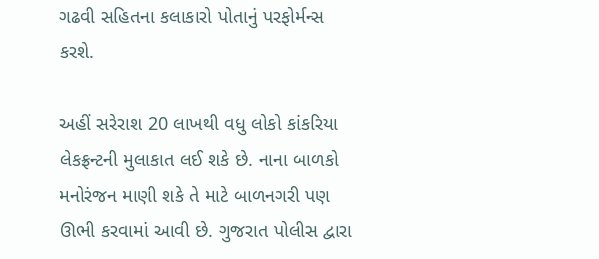ગઢવી સહિતના કલાકારો પોતાનું પરફોર્મન્સ કરશે.

અહીં સરેરાશ 20 લાખથી વધુ લોકો કાંકરિયા લેકફ્રન્ટની મુલાકાત લઈ શકે છે. નાના બાળકો મનોરંજન માણી શકે તે માટે બાળનગરી પણ ઊભી કરવામાં આવી છે. ગુજરાત પોલીસ દ્વારા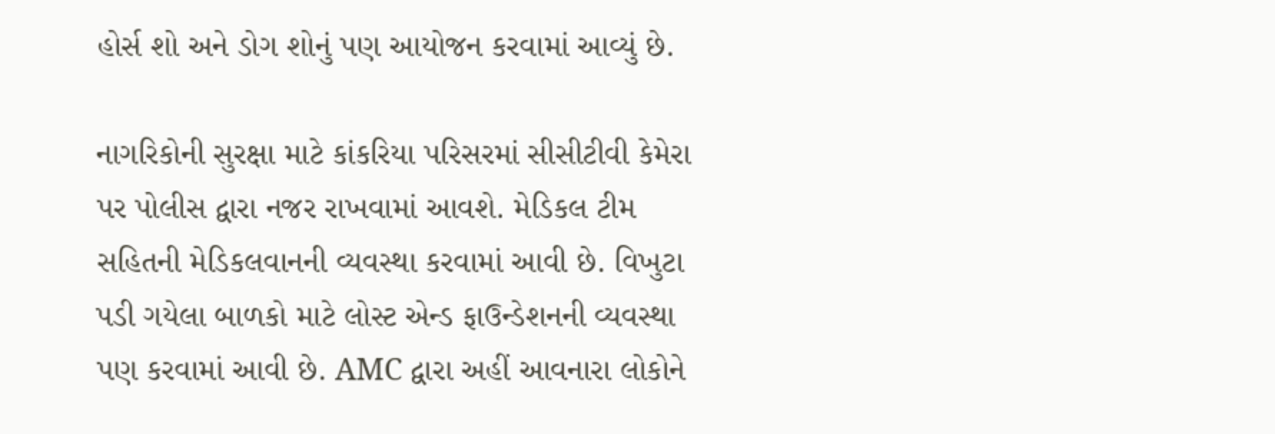હોર્સ શો અને ડોગ શોનું પણ આયોજન કરવામાં આવ્યું છે.

નાગરિકોની સુરક્ષા માટે કાંકરિયા પરિસરમાં સીસીટીવી કેમેરા પર પોલીસ દ્વારા નજર રાખવામાં આવશે. મેડિકલ ટીમ સહિતની મેડિકલવાનની વ્યવસ્થા કરવામાં આવી છે. વિખુટા પડી ગયેલા બાળકો માટે લોસ્ટ એન્ડ ફાઉન્ડેશનની વ્યવસ્થા પણ કરવામાં આવી છે. AMC દ્વારા અહીં આવનારા લોકોને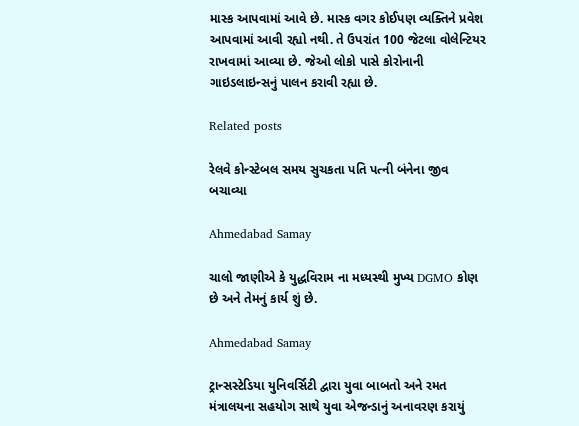માસ્ક આપવામાં આવે છે. માસ્ક વગર કોઈપણ વ્યક્તિને પ્રવેશ આપવામાં આવી રહ્યો નથી. તે ઉપરાંત 100 જેટલા વોલેન્ટિયર રાખવામાં આવ્યા છે. જેઓ લોકો પાસે કોરોનાની ગાઇડલાઇન્સનું પાલન કરાવી રહ્યા છે.

Related posts

રેલવે કોન્સ્ટેબલ સમય સુચકતા પતિ પત્ની બંનેના જીવ બચાવ્યા

Ahmedabad Samay

ચાલો જાણીએ કે યુદ્ધવિરામ ના મધ્યસ્થી મુખ્ય DGMO કોણ છે અને તેમનું કાર્ય શું છે.

Ahmedabad Samay

ટ્રાન્સસ્ટેડિયા યુનિવર્સિટી દ્વારા યુવા બાબતો અને રમત મંત્રાલયના સહયોગ સાથે યુવા એજન્ડાનું અનાવરણ કરાયું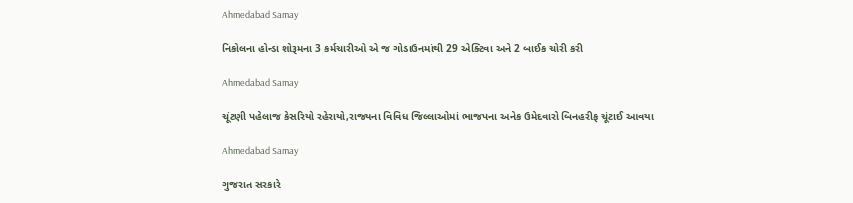Ahmedabad Samay

નિકોલના હોન્ડા શોરૂમના 3 કર્મચારીઓ એ જ ગોડાઉનમાંથી 29 એક્ટિવા અને 2 બાઈક ચોરી કરી

Ahmedabad Samay

ચૂંટણી પહેલાજ કેસરિયો રહેરાયો,રાજ્યના વિવિધ જિલ્લાઓમાં ભાજપના અનેક ઉમેદવારો બિનહરીફ ચૂંટાઈ આવયા

Ahmedabad Samay

ગુજરાત સરકારે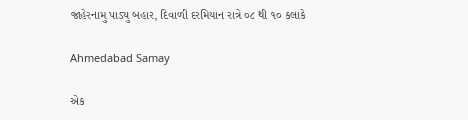જાહેરનામુ પાડ્યુ બહાર, દિવાળી દરમિયાન રાત્રે ૦૮ થી ૧૦ કલાકે

Ahmedabad Samay

એક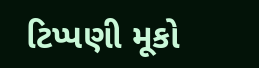ટિપ્પણી મૂકો